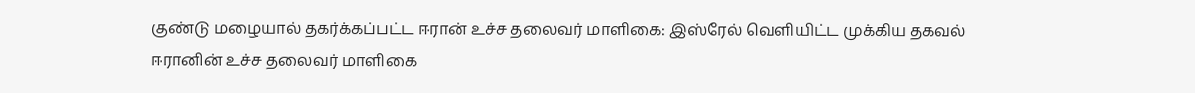குண்டு மழையால் தகர்க்கப்பட்ட ஈரான் உச்ச தலைவர் மாளிகை: இஸ்ரேல் வெளியிட்ட முக்கிய தகவல்
ஈரானின் உச்ச தலைவர் மாளிகை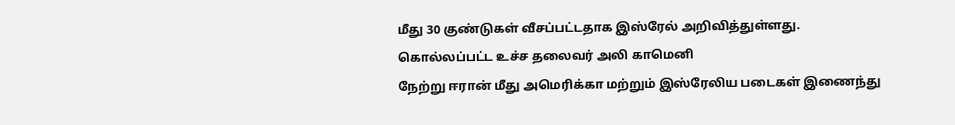மீது 30 குண்டுகள் வீசப்பட்டதாக இஸ்ரேல் அறிவித்துள்ளது.
கொல்லப்பட்ட உச்ச தலைவர் அலி காமெனி
நேற்று ஈரான் மீது அமெரிக்கா மற்றும் இஸ்ரேலிய படைகள் இணைந்து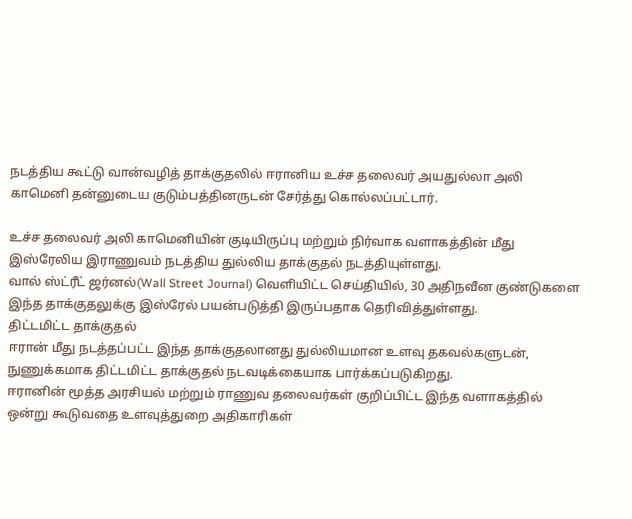நடத்திய கூட்டு வான்வழித் தாக்குதலில் ஈரானிய உச்ச தலைவர் அயதுல்லா அலி காமெனி தன்னுடைய குடும்பத்தினருடன் சேர்த்து கொல்லப்பட்டார்.

உச்ச தலைவர் அலி காமெனியின் குடியிருப்பு மற்றும் நிர்வாக வளாகத்தின் மீது இஸ்ரேலிய இராணுவம் நடத்திய துல்லிய தாக்குதல் நடத்தியுள்ளது.
வால் ஸ்ட்ரீட் ஜர்னல்(Wall Street Journal) வெளியிட்ட செய்தியில், 30 அதிநவீன குண்டுகளை இந்த தாக்குதலுக்கு இஸ்ரேல் பயன்படுத்தி இருப்பதாக தெரிவித்துள்ளது.
திட்டமிட்ட தாக்குதல்
ஈரான் மீது நடத்தப்பட்ட இந்த தாக்குதலானது துல்லியமான உளவு தகவல்களுடன், நுணுக்கமாக திட்டமிட்ட தாக்குதல் நடவடிக்கையாக பார்க்கப்படுகிறது.
ஈரானின் மூத்த அரசியல் மற்றும் ராணுவ தலைவர்கள் குறிப்பிட்ட இந்த வளாகத்தில் ஒன்று கூடுவதை உளவுத்துறை அதிகாரிகள்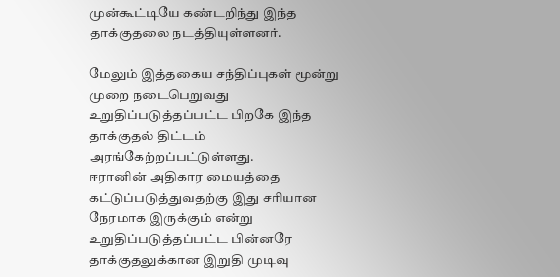முன்கூட்டியே கண்டறிந்து இந்த தாக்குதலை நடத்தியுள்ளனர்.

மேலும் இத்தகைய சந்திப்புகள் மூன்று முறை நடைபெறுவது உறுதிப்படுத்தப்பட்ட பிறகே இந்த தாக்குதல் திட்டம் அரங்கேற்றப்பட்டுள்ளது.
ஈரானின் அதிகார மையத்தை கட்டுப்படுத்துவதற்கு இது சரியான நேரமாக இருக்கும் என்று உறுதிப்படுத்தப்பட்ட பின்னரே தாக்குதலுக்கான இறுதி முடிவு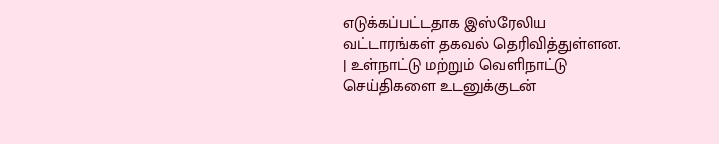எடுக்கப்பட்டதாக இஸ்ரேலிய வட்டாரங்கள் தகவல் தெரிவித்துள்ளன.
| உள்நாட்டு மற்றும் வெளிநாட்டு செய்திகளை உடனுக்குடன்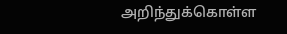அறிந்துக்கொள்ள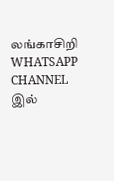லங்காசிறி WHATSAPP CHANNEL இல்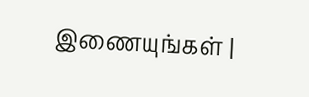இணையுங்கள் |